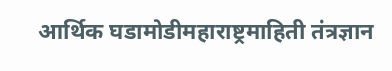आर्थिक घडामोडीमहाराष्ट्रमाहिती तंत्रज्ञान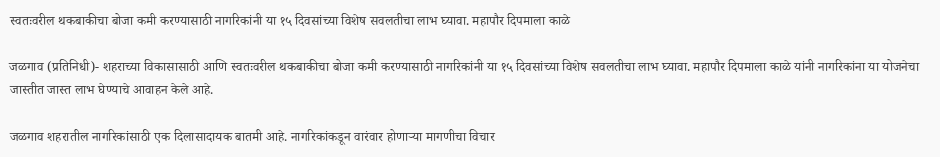स्वतःवरील थकबाकीचा बोजा कमी करण्यासाठी नागरिकांनी या १५ दिवसांच्या विशेष सवलतीचा लाभ घ्यावा. महापौर दिपमाला काळे

जळगाव (प्रतिनिधी)- शहराच्या विकासासाठी आणि स्वतःवरील थकबाकीचा बोजा कमी करण्यासाठी नागरिकांनी या १५ दिवसांच्या विशेष सवलतीचा लाभ घ्यावा. महापौर दिपमाला काळे यांनी नागरिकांना या योजनेचा जास्तीत जास्त लाभ घेण्याचे आवाहन केले आहे.

जळगाव शहरातील नागरिकांसाठी एक दिलासादायक बातमी आहे. नागरिकांकडून वारंवार होणाऱ्या मागणीचा विचार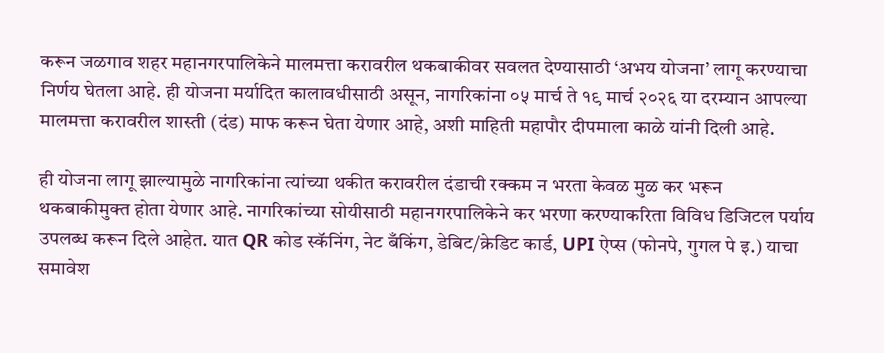करून जळगाव शहर महानगरपालिकेने मालमत्ता करावरील थकबाकीवर सवलत देण्यासाठी ‘अभय योजना’ लागू करण्याचा निर्णय घेतला आहे. ही योजना मर्यादित कालावधीसाठी असून, नागरिकांना ०५ मार्च ते १९ मार्च २०२६ या दरम्यान आपल्या मालमत्ता करावरील शास्ती (दंड) माफ करून घेता येणार आहे, अशी माहिती महापौर दीपमाला काळे यांनी दिली आहे.

ही योजना लागू झाल्यामुळे नागरिकांना त्यांच्या थकीत करावरील दंडाची रक्कम न भरता केवळ मुळ कर भरून थकबाकीमुक्त होता येणार आहे. नागरिकांच्या सोयीसाठी महानगरपालिकेने कर भरणा करण्याकरिता विविध डिजिटल पर्याय उपलब्ध करून दिले आहेत. यात QR कोड स्कॅनिंग, नेट बँकिंग, डेबिट/क्रेडिट कार्ड, UPI ऐप्स (फोनपे, गुगल पे इ.) याचा समावेश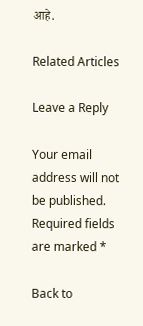आहे.

Related Articles

Leave a Reply

Your email address will not be published. Required fields are marked *

Back to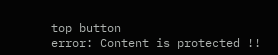top button
error: Content is protected !!